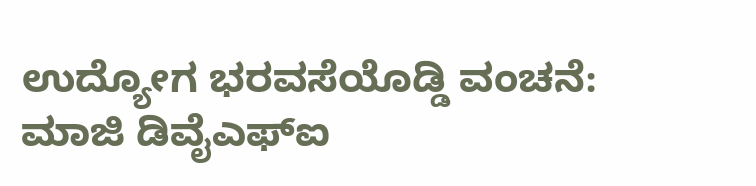ಉದ್ಯೋಗ ಭರವಸೆಯೊಡ್ಡಿ ವಂಚನೆ: ಮಾಜಿ ಡಿವೈಎಫ್‌ಐ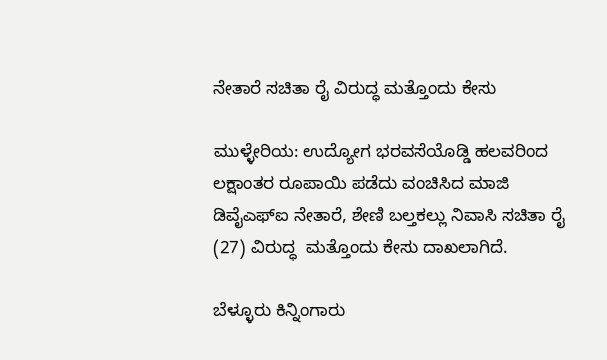ನೇತಾರೆ ಸಚಿತಾ ರೈ ವಿರುದ್ಧ ಮತ್ತೊಂದು ಕೇಸು

ಮುಳ್ಳೇರಿಯ: ಉದ್ಯೋಗ ಭರವಸೆಯೊಡ್ಡಿ ಹಲವರಿಂದ ಲಕ್ಷಾಂತರ ರೂಪಾಯಿ ಪಡೆದು ವಂಚಿಸಿದ ಮಾಜಿ ಡಿವೈಎಫ್‌ಐ ನೇತಾರೆ, ಶೇಣಿ ಬಲ್ತಕಲ್ಲು ನಿವಾಸಿ ಸಚಿತಾ ರೈ (27) ವಿರುದ್ಧ  ಮತ್ತೊಂದು ಕೇಸು ದಾಖಲಾಗಿದೆ.

ಬೆಳ್ಳೂರು ಕಿನ್ನಿಂಗಾರು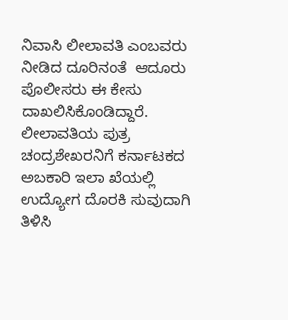ನಿವಾಸಿ ಲೀಲಾವತಿ ಎಂಬವರು ನೀಡಿದ ದೂರಿನಂತೆ  ಆದೂರು ಪೊಲೀಸರು ಈ ಕೇಸು ದಾಖಲಿಸಿಕೊಂಡಿದ್ದಾರೆ. ಲೀಲಾವತಿಯ ಪುತ್ರ ಚಂದ್ರಶೇಖರನಿಗೆ ಕರ್ನಾಟಕದ ಅಬಕಾರಿ ಇಲಾ ಖೆಯಲ್ಲಿ ಉದ್ಯೋಗ ದೊರಕಿ ಸುವುದಾಗಿ ತಿಳಿಸಿ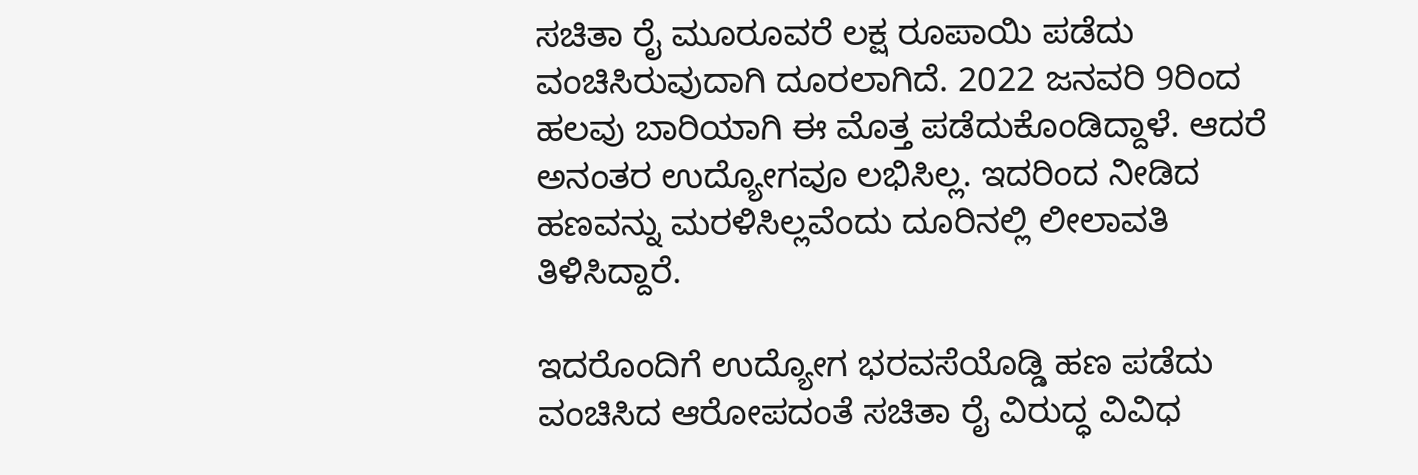ಸಚಿತಾ ರೈ ಮೂರೂವರೆ ಲಕ್ಷ ರೂಪಾಯಿ ಪಡೆದು ವಂಚಿಸಿರುವುದಾಗಿ ದೂರಲಾಗಿದೆ. 2022 ಜನವರಿ 9ರಿಂದ ಹಲವು ಬಾರಿಯಾಗಿ ಈ ಮೊತ್ತ ಪಡೆದುಕೊಂಡಿದ್ದಾಳೆ. ಆದರೆ ಅನಂತರ ಉದ್ಯೋಗವೂ ಲಭಿಸಿಲ್ಲ. ಇದರಿಂದ ನೀಡಿದ ಹಣವನ್ನು ಮರಳಿಸಿಲ್ಲವೆಂದು ದೂರಿನಲ್ಲಿ ಲೀಲಾವತಿ ತಿಳಿಸಿದ್ದಾರೆ.

ಇದರೊಂದಿಗೆ ಉದ್ಯೋಗ ಭರವಸೆಯೊಡ್ಡಿ ಹಣ ಪಡೆದು ವಂಚಿಸಿದ ಆರೋಪದಂತೆ ಸಚಿತಾ ರೈ ವಿರುದ್ಧ ವಿವಿಧ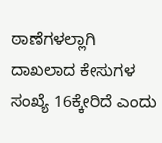ಠಾಣೆಗಳಲ್ಲಾಗಿ ದಾಖಲಾದ ಕೇಸುಗಳ ಸಂಖ್ಯೆ 16ಕ್ಕೇರಿದೆ ಎಂದು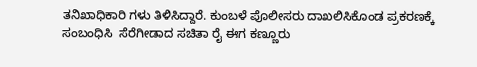ತನಿಖಾಧಿಕಾರಿ ಗಳು ತಿಳಿಸಿದ್ದಾರೆ. ಕುಂಬಳೆ ಪೊಲೀಸರು ದಾಖಲಿಸಿಕೊಂಡ ಪ್ರಕರಣಕ್ಕೆ ಸಂಬಂಧಿಸಿ  ಸೆರೆಗೀಡಾದ ಸಚಿತಾ ರೈ ಈಗ ಕಣ್ಣೂರು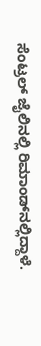ಸೆಂಟ್ರಲ್ ಜೈಲಿನಲ್ಲಿ ರಿಮಾಂಡ್‌ನಲ್ಲಿದ್ದಾಳೆ.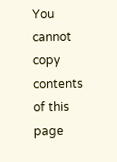You cannot copy contents of this page